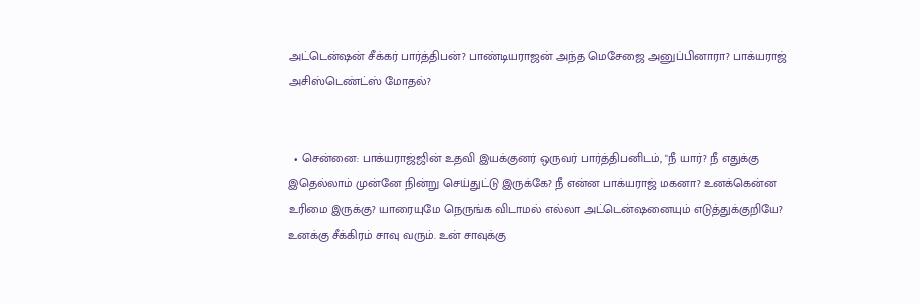அட்டென்ஷன் சீக்கர் பார்த்திபன்? பாண்டியராஜன் அந்த மெசேஜை அனுப்பினாரா? பாக்யராஜ் அசிஸ்டெண்ட்ஸ் மோதல்?


  • சென்னை: பாக்யராஜ்ஜின் உதவி இயக்குனர் ஒருவர் பார்த்திபனிடம், "நீ யார்? நீ எதுக்கு இதெல்லாம் முன்னே நின்று செய்துட்டு இருக்கே? நீ என்ன பாக்யராஜ் மகனா? உனக்கென்ன உரிமை இருக்கு? யாரையுமே நெருங்க விடாமல் எல்லா அட்டென்ஷனையும் எடுத்துக்குறியே? உனக்கு சீக்கிரம் சாவு வரும். உன் சாவுக்கு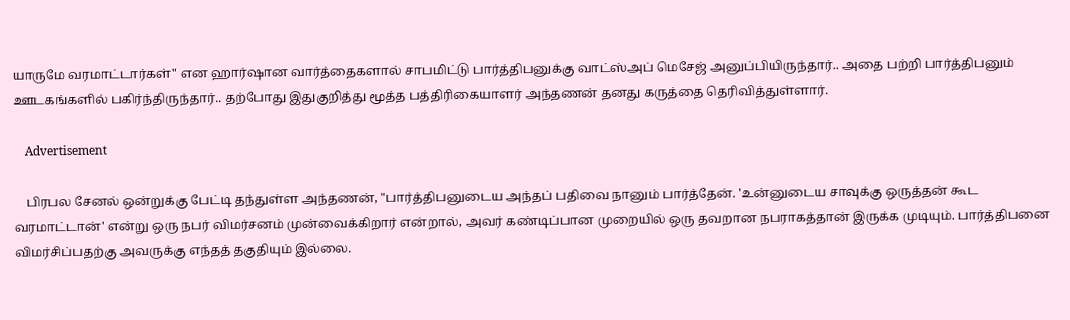யாருமே வரமாட்டார்கள்" என ஹார்ஷான வார்த்தைகளால் சாபமிட்டு பார்த்திபனுக்கு வாட்ஸ்அப் மெசேஜ் அனுப்பியிருந்தார்.. அதை பற்றி பார்த்திபனும் ஊடகங்களில் பகிர்ந்திருந்தார்.. தற்போது இதுகுறித்து மூத்த பத்திரிகையாளர் அந்தணன் தனது கருத்தை தெரிவித்துள்ளார்.

    Advertisement

    பிரபல சேனல் ஒன்றுக்கு பேட்டி தந்துள்ள அந்தணன், "பார்த்திபனுடைய அந்தப் பதிவை நானும் பார்த்தேன். 'உன்னுடைய சாவுக்கு ஒருத்தன் கூட வரமாட்டான்' என்று ஒரு நபர் விமர்சனம் முன்வைக்கிறார் என்றால், அவர் கண்டிப்பான முறையில் ஒரு தவறான நபராகத்தான் இருக்க முடியும். பார்த்திபனை விமர்சிப்பதற்கு அவருக்கு எந்தத் தகுதியும் இல்லை.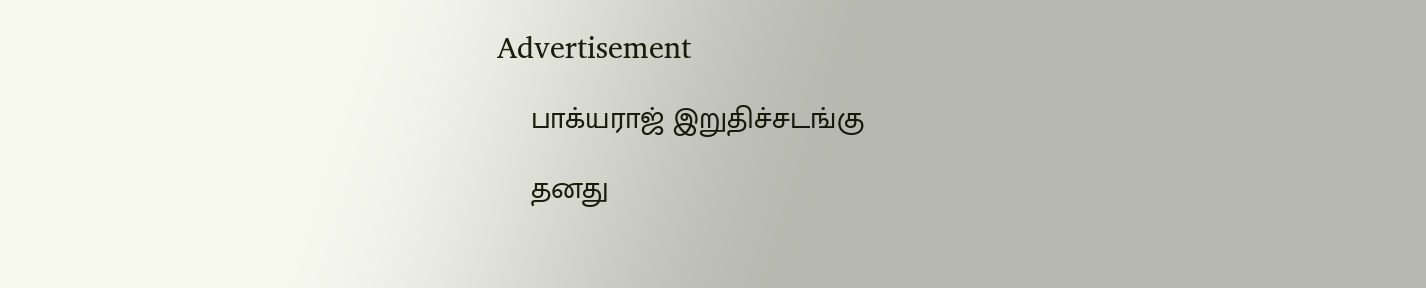Advertisement

    பாக்யராஜ் இறுதிச்சடங்கு

    தனது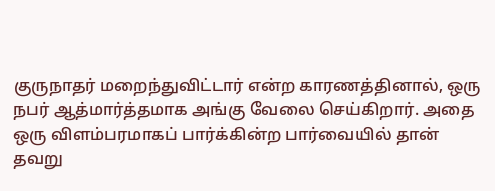குருநாதர் மறைந்துவிட்டார் என்ற காரணத்தினால், ஒரு நபர் ஆத்மார்த்தமாக அங்கு வேலை செய்கிறார். அதை ஒரு விளம்பரமாகப் பார்க்கின்ற பார்வையில் தான் தவறு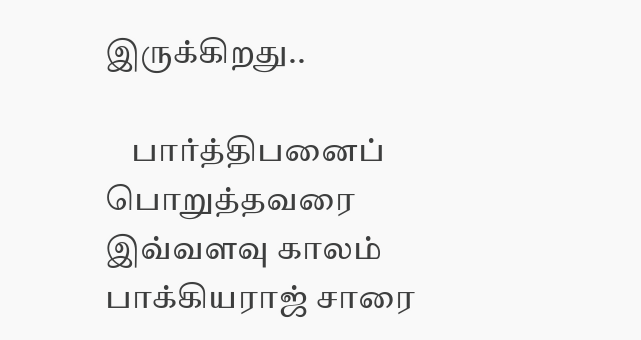இருக்கிறது..

    பார்த்திபனைப் பொறுத்தவரை இவ்வளவு காலம் பாக்கியராஜ் சாரை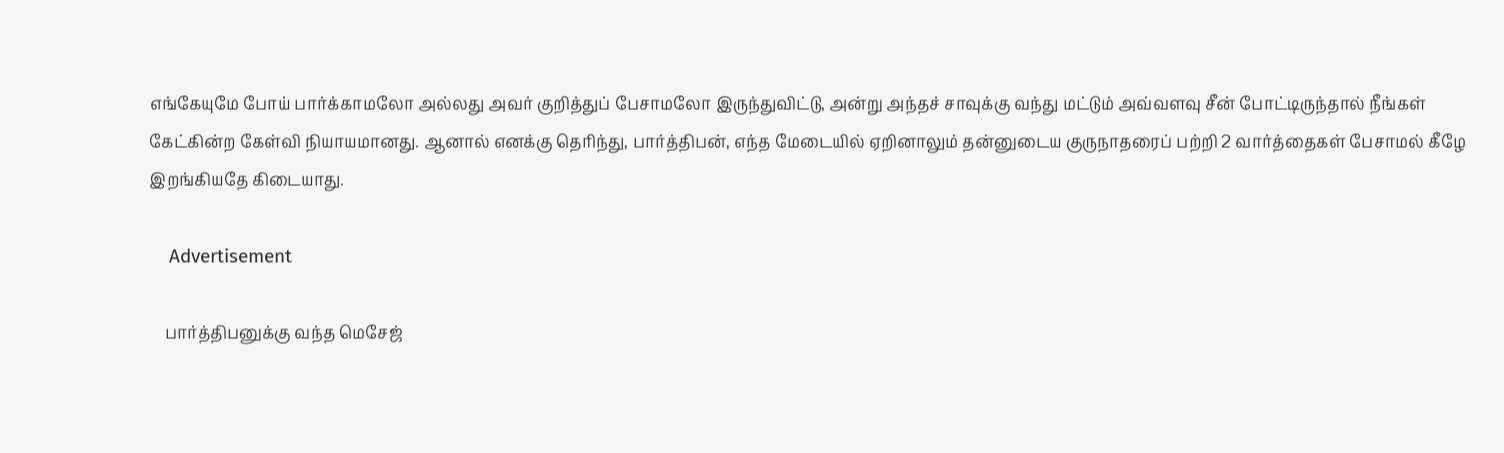எங்கேயுமே போய் பார்க்காமலோ அல்லது அவர் குறித்துப் பேசாமலோ இருந்துவிட்டு, அன்று அந்தச் சாவுக்கு வந்து மட்டும் அவ்வளவு சீன் போட்டிருந்தால் நீங்கள் கேட்கின்ற கேள்வி நியாயமானது. ஆனால் எனக்கு தெரிந்து, பார்த்திபன், எந்த மேடையில் ஏறினாலும் தன்னுடைய குருநாதரைப் பற்றி 2 வார்த்தைகள் பேசாமல் கீழே இறங்கியதே கிடையாது.

    Advertisement

    பார்த்திபனுக்கு வந்த மெசேஜ்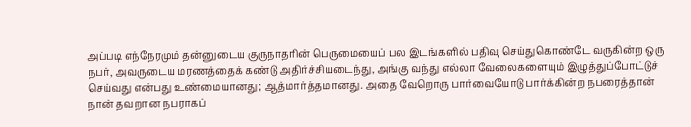அப்படி எந்நேரமும் தன்னுடைய குருநாதரின் பெருமையைப் பல இடங்களில் பதிவு செய்துகொண்டே வருகின்ற ஒரு நபர், அவருடைய மரணத்தைக் கண்டு அதிர்ச்சியடைந்து, அங்கு வந்து எல்லா வேலைகளையும் இழுத்துப்போட்டுச் செய்வது என்பது உண்மையானது; ஆத்மார்த்தமானது. அதை வேறொரு பார்வையோடு பார்க்கின்ற நபரைத்தான் நான் தவறான நபராகப்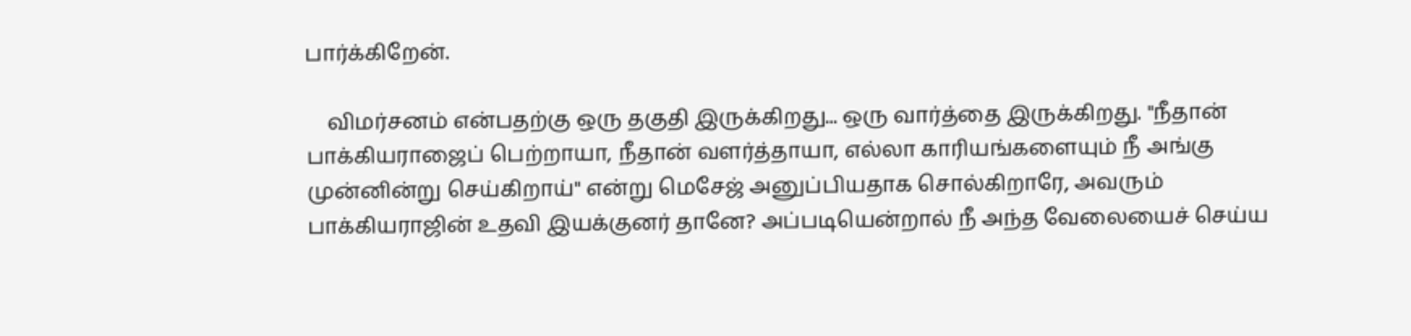பார்க்கிறேன்.

    விமர்சனம் என்பதற்கு ஒரு தகுதி இருக்கிறது... ஒரு வார்த்தை இருக்கிறது. "நீதான் பாக்கியராஜைப் பெற்றாயா, நீதான் வளர்த்தாயா, எல்லா காரியங்களையும் நீ அங்கு முன்னின்று செய்கிறாய்" என்று மெசேஜ் அனுப்பியதாக சொல்கிறாரே, அவரும் பாக்கியராஜின் உதவி இயக்குனர் தானே? அப்படியென்றால் நீ அந்த வேலையைச் செய்ய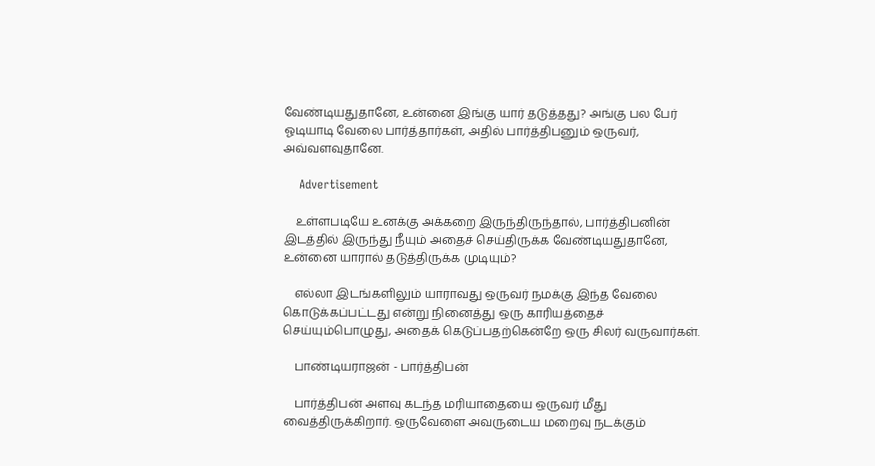வேண்டியதுதானே, உன்னை இங்கு யார் தடுத்தது? அங்கு பல பேர் ஓடியாடி வேலை பார்த்தார்கள், அதில் பார்த்திபனும் ஒருவர், அவ்வளவுதானே.

    Advertisement

    உள்ளபடியே உனக்கு அக்கறை இருந்திருந்தால், பார்த்திபனின் இடத்தில் இருந்து நீயும் அதைச் செய்திருக்க வேண்டியதுதானே, உன்னை யாரால் தடுத்திருக்க முடியும்?

    எல்லா இடங்களிலும் யாராவது ஒருவர் நமக்கு இந்த வேலை கொடுக்கப்பட்டது என்று நினைத்து ஒரு காரியத்தைச் செய்யும்பொழுது, அதைக் கெடுப்பதற்கென்றே ஒரு சிலர் வருவார்கள்.

    பாண்டியராஜன் - பார்த்திபன்

    பார்த்திபன் அளவு கடந்த மரியாதையை ஒருவர் மீது வைத்திருக்கிறார். ஒருவேளை அவருடைய மறைவு நடக்கும்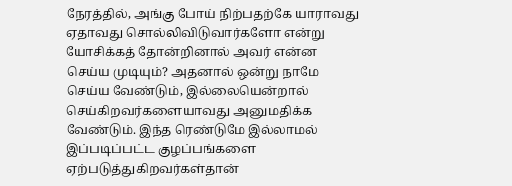நேரத்தில், அங்கு போய் நிற்பதற்கே யாராவது ஏதாவது சொல்லிவிடுவார்களோ என்று யோசிக்கத் தோன்றினால் அவர் என்ன செய்ய முடியும்? அதனால் ஒன்று நாமே செய்ய வேண்டும், இல்லையென்றால் செய்கிறவர்களையாவது அனுமதிக்க வேண்டும். இந்த ரெண்டுமே இல்லாமல் இப்படிப்பட்ட குழப்பங்களை ஏற்படுத்துகிறவர்கள்தான்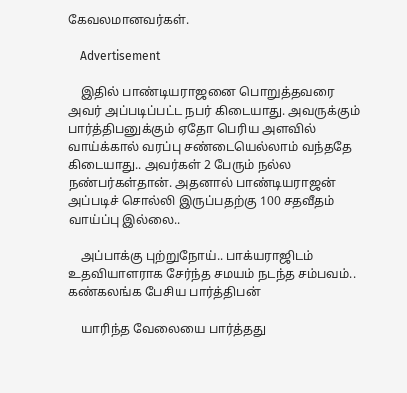கேவலமானவர்கள்.

    Advertisement

    இதில் பாண்டியராஜனை பொறுத்தவரை அவர் அப்படிப்பட்ட நபர் கிடையாது. அவருக்கும் பார்த்திபனுக்கும் ஏதோ பெரிய அளவில் வாய்க்கால் வரப்பு சண்டையெல்லாம் வந்ததே கிடையாது.. அவர்கள் 2 பேரும் நல்ல நண்பர்கள்தான். அதனால் பாண்டியராஜன் அப்படிச் சொல்லி இருப்பதற்கு 100 சதவீதம் வாய்ப்பு இல்லை..

    அப்பாக்கு புற்றுநோய்.. பாக்யராஜிடம் உதவியாளராக சேர்ந்த சமயம் நடந்த சம்பவம்.. கண்கலங்க பேசிய பார்த்திபன்

    யாரிந்த வேலையை பார்த்தது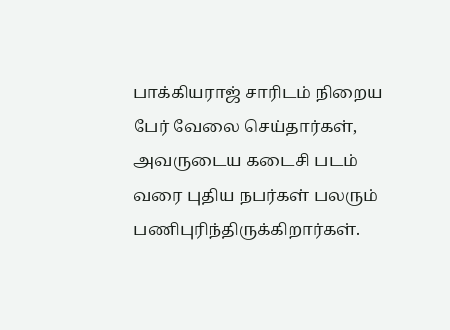பாக்கியராஜ் சாரிடம் நிறைய பேர் வேலை செய்தார்கள், அவருடைய கடைசி படம் வரை புதிய நபர்கள் பலரும் பணிபுரிந்திருக்கிறார்கள்.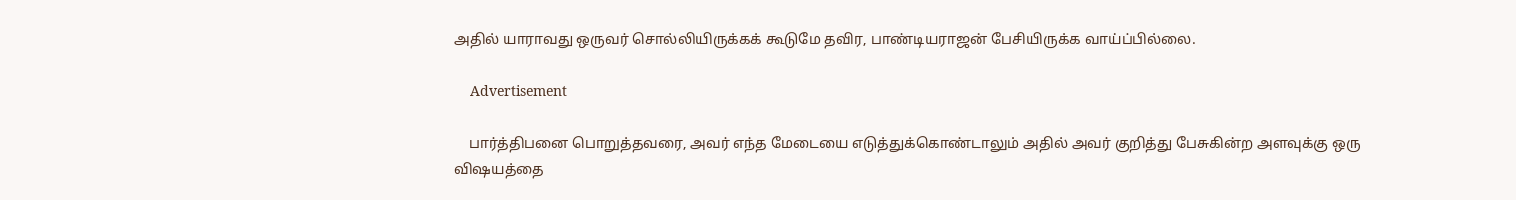அதில் யாராவது ஒருவர் சொல்லியிருக்கக் கூடுமே தவிர, பாண்டியராஜன் பேசியிருக்க வாய்ப்பில்லை.

    Advertisement

    பார்த்திபனை பொறுத்தவரை, அவர் எந்த மேடையை எடுத்துக்கொண்டாலும் அதில் அவர் குறித்து பேசுகின்ற அளவுக்கு ஒரு விஷயத்தை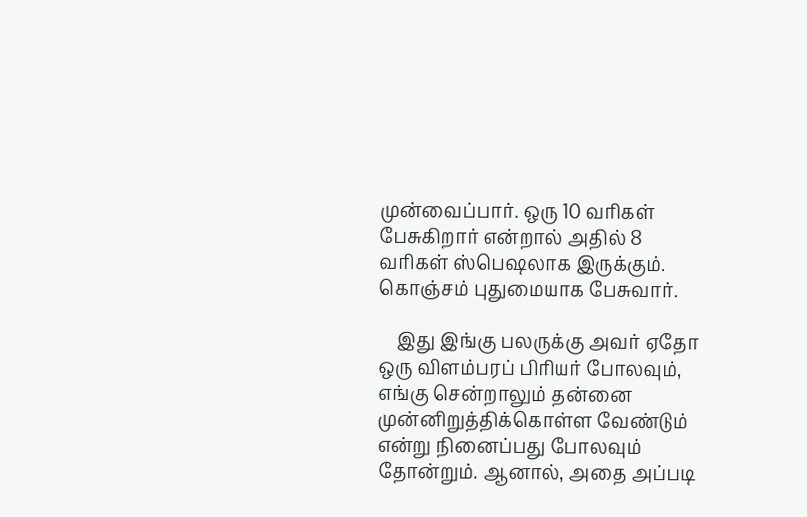முன்வைப்பார். ஒரு 10 வரிகள் பேசுகிறார் என்றால் அதில் 8 வரிகள் ஸ்பெஷலாக இருக்கும். கொஞ்சம் புதுமையாக பேசுவார்.

    இது இங்கு பலருக்கு அவர் ஏதோ ஒரு விளம்பரப் பிரியர் போலவும், எங்கு சென்றாலும் தன்னை முன்னிறுத்திக்கொள்ள வேண்டும் என்று நினைப்பது போலவும் தோன்றும். ஆனால், அதை அப்படி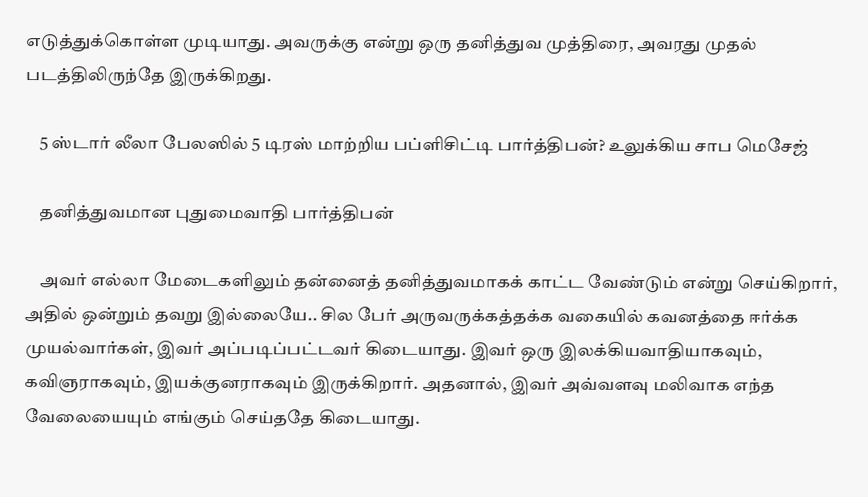எடுத்துக்கொள்ள முடியாது. அவருக்கு என்று ஒரு தனித்துவ முத்திரை, அவரது முதல் படத்திலிருந்தே இருக்கிறது.

    5 ஸ்டார் லீலா பேலஸில் 5 டிரஸ் மாற்றிய பப்ளிசிட்டி பார்த்திபன்? உலுக்கிய சாப மெசேஜ்

    தனித்துவமான புதுமைவாதி பார்த்திபன்

    அவர் எல்லா மேடைகளிலும் தன்னைத் தனித்துவமாகக் காட்ட வேண்டும் என்று செய்கிறார், அதில் ஒன்றும் தவறு இல்லையே.. சில பேர் அருவருக்கத்தக்க வகையில் கவனத்தை ஈர்க்க முயல்வார்கள், இவர் அப்படிப்பட்டவர் கிடையாது. இவர் ஒரு இலக்கியவாதியாகவும், கவிஞராகவும், இயக்குனராகவும் இருக்கிறார். அதனால், இவர் அவ்வளவு மலிவாக எந்த வேலையையும் எங்கும் செய்ததே கிடையாது.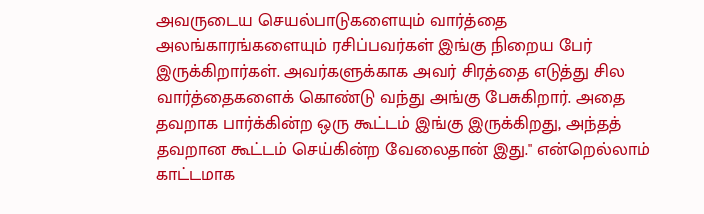அவருடைய செயல்பாடுகளையும் வார்த்தை அலங்காரங்களையும் ரசிப்பவர்கள் இங்கு நிறைய பேர் இருக்கிறார்கள். அவர்களுக்காக அவர் சிரத்தை எடுத்து சில வார்த்தைகளைக் கொண்டு வந்து அங்கு பேசுகிறார். அதை தவறாக பார்க்கின்ற ஒரு கூட்டம் இங்கு இருக்கிறது, அந்தத் தவறான கூட்டம் செய்கின்ற வேலைதான் இது." என்றெல்லாம் காட்டமாக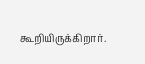கூறியிருக்கிறார்.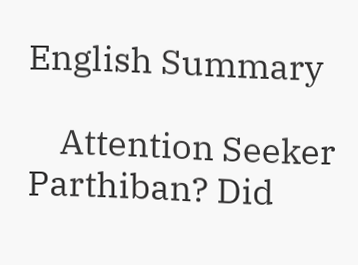English Summary

    Attention Seeker Parthiban? Did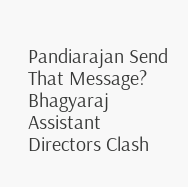Pandiarajan Send That Message? Bhagyaraj Assistant Directors Clash